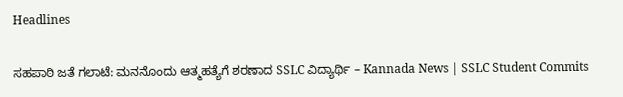Headlines

ಸಹಪಾಠಿ ಜತೆ ಗಲಾಟೆ: ಮನನೊಂದು ಆತ್ಮಹತ್ಯೆಗೆ ಶರಣಾದ SSLC ವಿದ್ಯಾರ್ಥಿ – Kannada News | SSLC Student Commits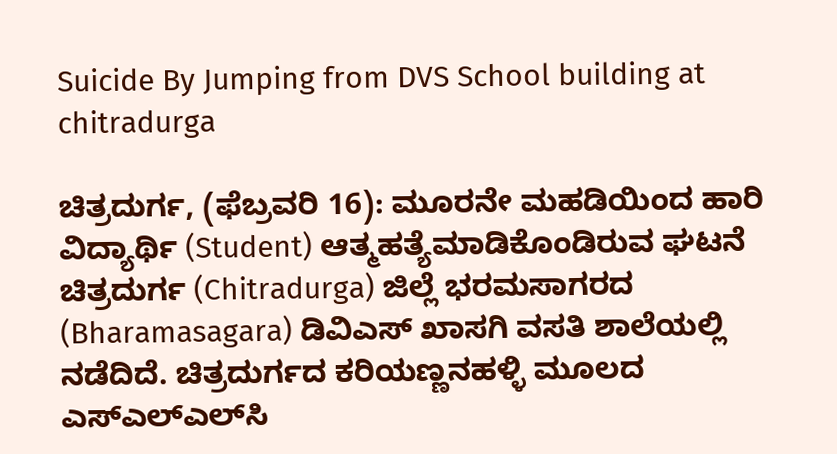Suicide By Jumping from DVS School building at chitradurga

ಚಿತ್ರದುರ್ಗ, (ಫೆಬ್ರವರಿ 16): ಮೂರನೇ ಮಹಡಿಯಿಂದ ಹಾರಿ ವಿದ್ಯಾರ್ಥಿ (Student) ಆತ್ಮಹತ್ಯೆಮಾಡಿಕೊಂಡಿರುವ ಘಟನೆ ಚಿತ್ರದುರ್ಗ (Chitradurga) ಜಿಲ್ಲೆ ಭರಮಸಾಗರದ (Bharamasagara) ಡಿವಿಎಸ್ ಖಾಸಗಿ ವಸತಿ ಶಾಲೆಯಲ್ಲಿ ನಡೆದಿದೆ. ಚಿತ್ರದುರ್ಗದ ಕರಿಯಣ್ಣನಹಳ್ಳಿ ಮೂಲದ ಎಸ್‌ಎಲ್‌ಎಲ್‌ಸಿ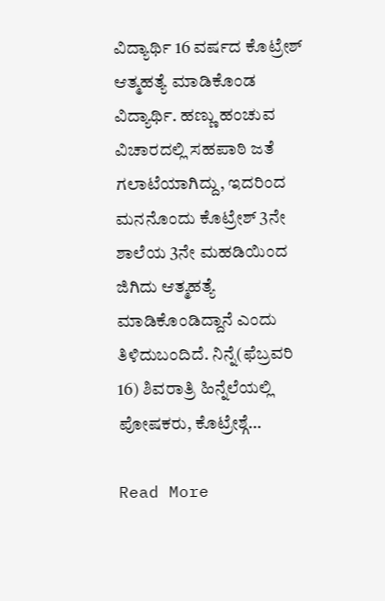ವಿದ್ಯಾರ್ಥಿ 16 ವರ್ಷದ ಕೊಟ್ರೇಶ್ ಆತ್ಮಹತ್ಯೆ ಮಾಡಿಕೊಂಡ ವಿದ್ಯಾರ್ಥಿ. ಹಣ್ಣು ಹಂಚುವ ವಿಚಾರದಲ್ಲಿ ಸಹಪಾಠಿ ಜತೆ ಗಲಾಟೆಯಾಗಿದ್ದು, ಇದರಿಂದ ಮನನೊಂದು ಕೊಟ್ರೇಶ್ 3ನೇ ಶಾಲೆಯ 3ನೇ ಮಹಡಿಯಿಂದ ಜಿಗಿದು ಆತ್ಮಹತ್ಯೆ ಮಾಡಿಕೊಂಡಿದ್ದಾನೆ ಎಂದು ತಿಳಿದುಬಂದಿದೆ. ನಿನ್ನೆ(ಫೆಬ್ರವರಿ 16) ಶಿವರಾತ್ರಿ ಹಿನ್ನೆಲೆಯಲ್ಲಿ ಪೋಷಕರು, ಕೊಟ್ರೇಶ್ಗೆ…

Read More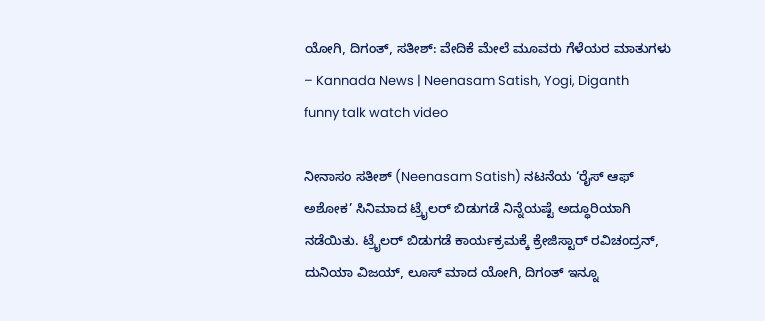ಯೋಗಿ, ದಿಗಂತ್, ಸತೀಶ್: ವೇದಿಕೆ ಮೇಲೆ ಮೂವರು ಗೆಳೆಯರ ಮಾತುಗಳು – Kannada News | Neenasam Satish, Yogi, Diganth funny talk watch video

ನೀನಾಸಂ ಸತೀಶ್ (Neenasam Satish) ನಟನೆಯ ‘ರೈಸ್ ಆಫ್ ಅಶೋಕ’ ಸಿನಿಮಾದ ಟ್ರೈಲರ್ ಬಿಡುಗಡೆ ನಿನ್ನೆಯಷ್ಟೆ ಅದ್ಧೂರಿಯಾಗಿ ನಡೆಯಿತು. ಟ್ರೈಲರ್ ಬಿಡುಗಡೆ ಕಾರ್ಯಕ್ರಮಕ್ಕೆ ಕ್ರೇಜಿಸ್ಟಾರ್ ರವಿಚಂದ್ರನ್, ದುನಿಯಾ ವಿಜಯ್, ಲೂಸ್ ಮಾದ ಯೋಗಿ, ದಿಗಂತ್ ಇನ್ನೂ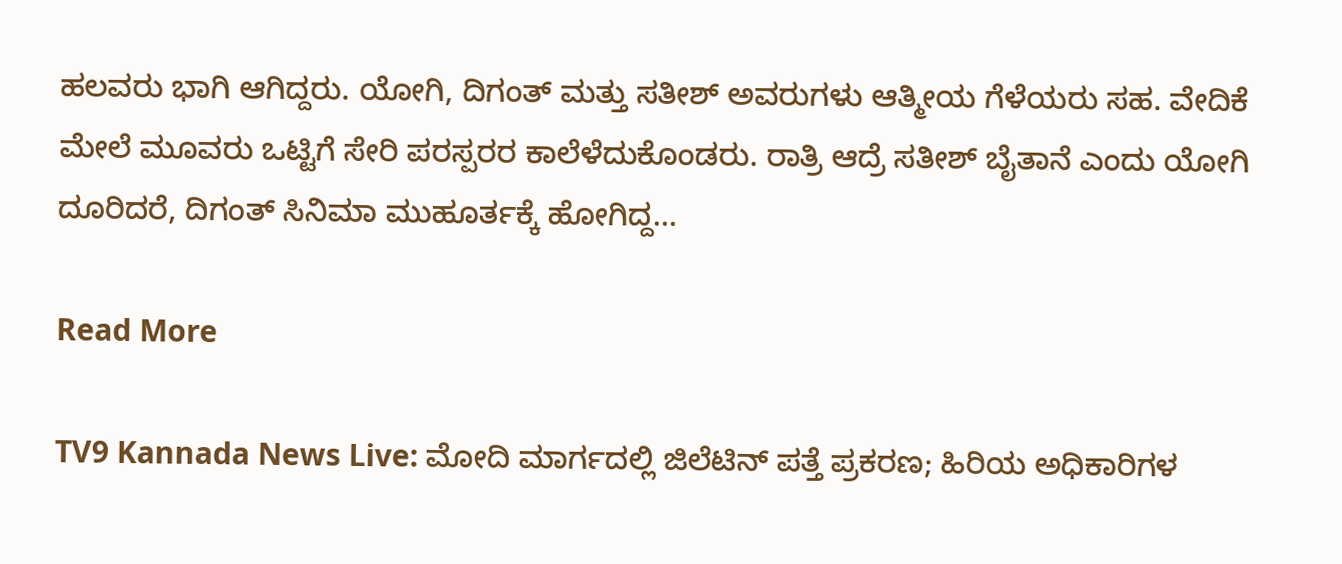ಹಲವರು ಭಾಗಿ ಆಗಿದ್ದರು. ಯೋಗಿ, ದಿಗಂತ್ ಮತ್ತು ಸತೀಶ್ ಅವರುಗಳು ಆತ್ಮೀಯ ಗೆಳೆಯರು ಸಹ. ವೇದಿಕೆ ಮೇಲೆ ಮೂವರು ಒಟ್ಟಿಗೆ ಸೇರಿ ಪರಸ್ಪರರ ಕಾಲೆಳೆದುಕೊಂಡರು. ರಾತ್ರಿ ಆದ್ರೆ ಸತೀಶ್ ಬೈತಾನೆ ಎಂದು ಯೋಗಿ ದೂರಿದರೆ, ದಿಗಂತ್ ಸಿನಿಮಾ ಮುಹೂರ್ತಕ್ಕೆ ಹೋಗಿದ್ದ…

Read More

TV9 Kannada News Live: ಮೋದಿ ಮಾರ್ಗದಲ್ಲಿ ಜಿಲೆಟಿನ್ ಪತ್ತೆ ಪ್ರಕರಣ; ಹಿರಿಯ ಅಧಿಕಾರಿಗಳ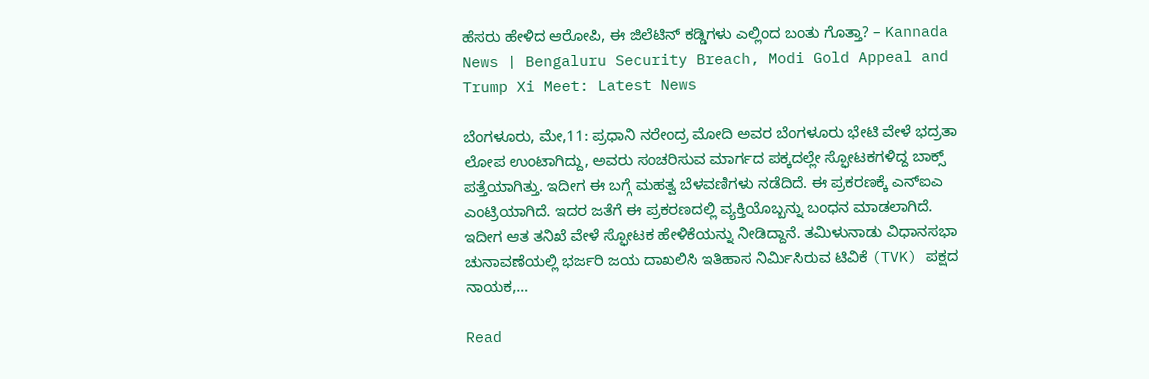ಹೆಸರು ಹೇಳಿದ ಆರೋಪಿ, ಈ ಜಿಲೆಟಿನ್ ಕಡ್ಡಿಗಳು ಎಲ್ಲಿಂದ ಬಂತು ಗೊತ್ತಾ? – Kannada News | Bengaluru Security Breach, Modi Gold Appeal and Trump Xi Meet: Latest News

ಬೆಂಗಳೂರು, ಮೇ,11: ಪ್ರಧಾನಿ ನರೇಂದ್ರ ಮೋದಿ ಅವರ ಬೆಂಗಳೂರು ಭೇಟಿ ವೇಳೆ ಭದ್ರತಾ ಲೋಪ ಉಂಟಾಗಿದ್ದು, ಅವರು ಸಂಚರಿಸುವ ಮಾರ್ಗದ ಪಕ್ಕದಲ್ಲೇ ಸ್ಫೋಟಕಗಳಿದ್ದ ಬಾಕ್ಸ್ ಪತ್ತೆಯಾಗಿತ್ತು. ಇದೀಗ ಈ ಬಗ್ಗೆ ಮಹತ್ವ ಬೆಳವಣಿಗಳು ನಡೆದಿದೆ. ಈ ಪ್ರಕರಣಕ್ಕೆ ಎನ್ಐಎ ಎಂಟ್ರಿಯಾಗಿದೆ. ಇದರ ಜತೆಗೆ ಈ ಪ್ರಕರಣದಲ್ಲಿ ವ್ಯಕ್ತಿಯೊಬ್ಬನ್ನು ಬಂಧನ ಮಾಡಲಾಗಿದೆ. ಇದೀಗ ಆತ ತನಿಖೆ ವೇಳೆ ಸ್ಫೋಟಕ ಹೇಳಿಕೆಯನ್ನು ನೀಡಿದ್ದಾನೆ. ತಮಿಳುನಾಡು ವಿಧಾನಸಭಾ ಚುನಾವಣೆಯಲ್ಲಿ ಭರ್ಜರಿ ಜಯ ದಾಖಲಿಸಿ ಇತಿಹಾಸ ನಿರ್ಮಿಸಿರುವ ಟಿವಿಕೆ (TVK) ಪಕ್ಷದ ನಾಯಕ,…

Read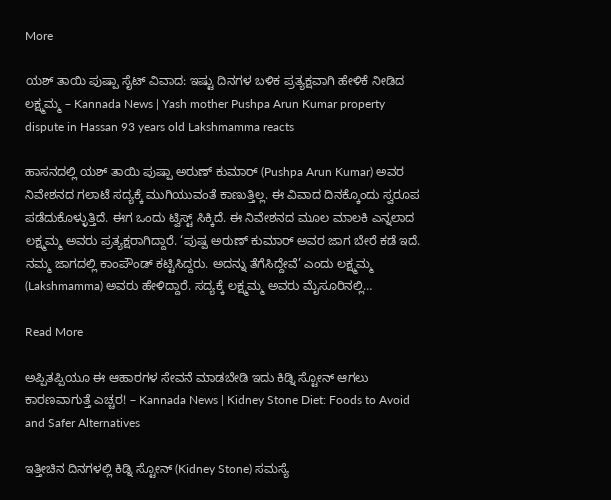More

ಯಶ್ ತಾಯಿ ಪುಷ್ಪಾ ಸೈಟ್ ವಿವಾದ: ಇಷ್ಟು ದಿನಗಳ ಬಳಿಕ ಪ್ರತ್ಯಕ್ಷವಾಗಿ ಹೇಳಿಕೆ ನೀಡಿದ ಲಕ್ಷ್ಮಮ್ಮ – Kannada News | Yash mother Pushpa Arun Kumar property dispute in Hassan 93 years old Lakshmamma reacts

ಹಾಸನದಲ್ಲಿ ಯಶ್ ತಾಯಿ ಪುಷ್ಪಾ ಅರುಣ್ ಕುಮಾರ್ (Pushpa Arun Kumar) ಅವರ ನಿವೇಶನದ ಗಲಾಟೆ ಸದ್ಯಕ್ಕೆ ಮುಗಿಯುವಂತೆ ಕಾಣುತ್ತಿಲ್ಲ. ಈ ವಿವಾದ ದಿನಕ್ಕೊಂದು ಸ್ವರೂಪ ಪಡೆದುಕೊಳ್ಳುತ್ತಿದೆ. ಈಗ ಒಂದು ಟ್ವಿಸ್ಟ್ ಸಿಕ್ಕಿದೆ. ಈ ನಿವೇಶನದ ಮೂಲ ಮಾಲಕಿ ಎನ್ನಲಾದ ಲಕ್ಷ್ಮಮ್ಮ ಅವರು ಪ್ರತ್ಯಕ್ಷರಾಗಿದ್ದಾರೆ. ‘ಪುಷ್ಪ ಅರುಣ್ ಕುಮಾರ್ ಅವರ ಜಾಗ ಬೇರೆ ಕಡೆ ಇದೆ. ನಮ್ಮ ಜಾಗದಲ್ಲಿ ಕಾಂಪೌಂಡ್ ಕಟ್ಟಿಸಿದ್ದರು. ಅದನ್ನು ತೆಗೆಸಿದ್ದೇವೆ’ ಎಂದು ಲಕ್ಷ್ಮಮ್ಮ (Lakshmamma) ಅವರು ಹೇಳಿದ್ದಾರೆ. ಸದ್ಯಕ್ಕೆ ಲಕ್ಷ್ಮಮ್ಮ ಅವರು ಮೈಸೂರಿನಲ್ಲಿ…

Read More

ಅಪ್ಪಿತಪ್ಪಿಯೂ ಈ ಆಹಾರಗಳ ಸೇವನೆ ಮಾಡಬೇಡಿ ಇದು ಕಿಡ್ನಿ ಸ್ಟೋನ್ ಆಗಲು ಕಾರಣವಾಗುತ್ತೆ ಎಚ್ಚರ! – Kannada News | Kidney Stone Diet: Foods to Avoid and Safer Alternatives

ಇತ್ತೀಚಿನ ದಿನಗಳಲ್ಲಿ ಕಿಡ್ನಿ ಸ್ಟೋನ್‌ (Kidney Stone) ಸಮಸ್ಯೆ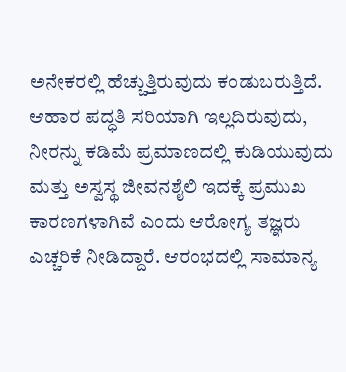ಅನೇಕರಲ್ಲಿ ಹೆಚ್ಚುತ್ತಿರುವುದು ಕಂಡುಬರುತ್ತಿದೆ. ಆಹಾರ ಪದ್ಧತಿ ಸರಿಯಾಗಿ ಇಲ್ಲದಿರುವುದು, ನೀರನ್ನು ಕಡಿಮೆ ಪ್ರಮಾಣದಲ್ಲಿ ಕುಡಿಯುವುದು ಮತ್ತು ಅಸ್ವಸ್ಥ ಜೀವನಶೈಲಿ ಇದಕ್ಕೆ ಪ್ರಮುಖ ಕಾರಣಗಳಾಗಿವೆ ಎಂದು ಆರೋಗ್ಯ ತಜ್ಞರು ಎಚ್ಚರಿಕೆ ನೀಡಿದ್ದಾರೆ. ಆರಂಭದಲ್ಲಿ ಸಾಮಾನ್ಯ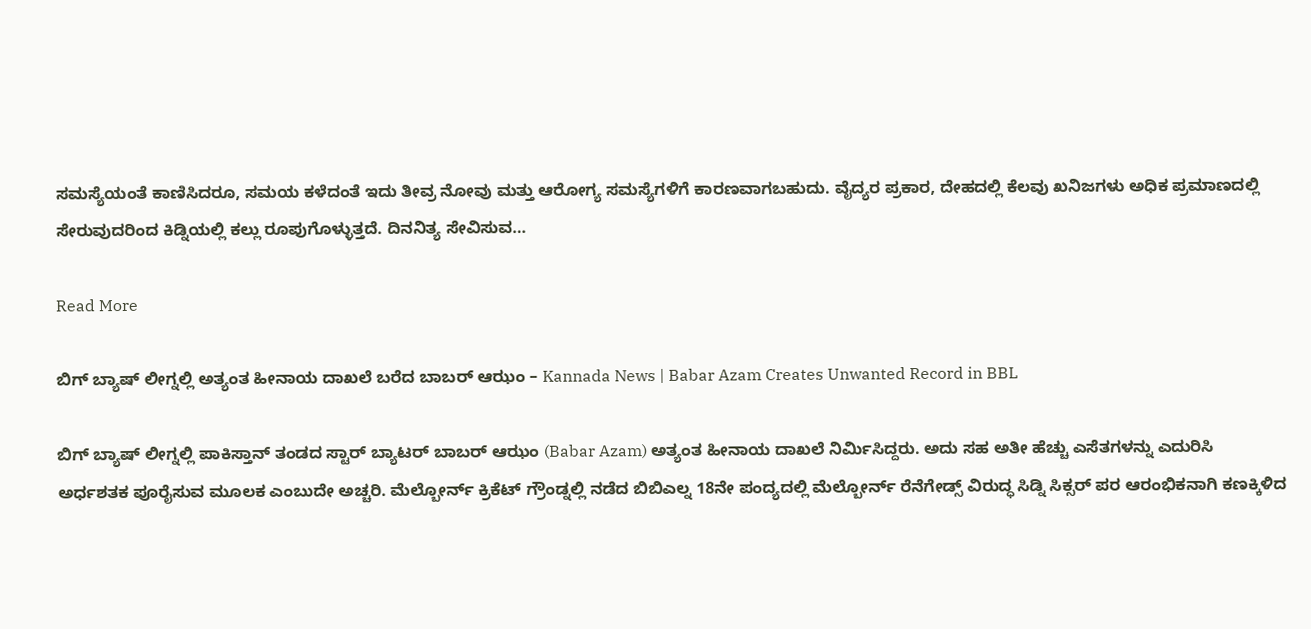ಸಮಸ್ಯೆಯಂತೆ ಕಾಣಿಸಿದರೂ, ಸಮಯ ಕಳೆದಂತೆ ಇದು ತೀವ್ರ ನೋವು ಮತ್ತು ಆರೋಗ್ಯ ಸಮಸ್ಯೆಗಳಿಗೆ ಕಾರಣವಾಗಬಹುದು. ವೈದ್ಯರ ಪ್ರಕಾರ, ದೇಹದಲ್ಲಿ ಕೆಲವು ಖನಿಜಗಳು ಅಧಿಕ ಪ್ರಮಾಣದಲ್ಲಿ ಸೇರುವುದರಿಂದ ಕಿಡ್ನಿಯಲ್ಲಿ ಕಲ್ಲು ರೂಪುಗೊಳ್ಳುತ್ತದೆ. ದಿನನಿತ್ಯ ಸೇವಿಸುವ…

Read More

ಬಿಗ್ ಬ್ಯಾಷ್ ಲೀಗ್ನಲ್ಲಿ ಅತ್ಯಂತ ಹೀನಾಯ ದಾಖಲೆ ಬರೆದ ಬಾಬರ್ ಆಝಂ – Kannada News | Babar Azam Creates Unwanted Record in BBL

ಬಿಗ್ ಬ್ಯಾಷ್ ಲೀಗ್ನಲ್ಲಿ ಪಾಕಿಸ್ತಾನ್ ತಂಡದ ಸ್ಟಾರ್ ಬ್ಯಾಟರ್ ಬಾಬರ್ ಆಝಂ (Babar Azam) ಅತ್ಯಂತ ಹೀನಾಯ ದಾಖಲೆ ನಿರ್ಮಿಸಿದ್ದರು. ಅದು ಸಹ ಅತೀ ಹೆಚ್ಚು ಎಸೆತಗಳನ್ನು ಎದುರಿಸಿ ಅರ್ಧಶತಕ ಪೂರೈಸುವ ಮೂಲಕ ಎಂಬುದೇ ಅಚ್ಚರಿ. ಮೆಲ್ಬೋರ್ನ್ ಕ್ರಿಕೆಟ್ ಗ್ರೌಂಡ್ನಲ್ಲಿ ನಡೆದ ಬಿಬಿಎಲ್ನ 18ನೇ ಪಂದ್ಯದಲ್ಲಿ ಮೆಲ್ಬೋರ್ನ್ ರೆನೆಗೇಡ್ಸ್ ವಿರುದ್ಧ ಸಿಡ್ನಿ ಸಿಕ್ಸರ್ ಪರ ಆರಂಭಿಕನಾಗಿ ಕಣಕ್ಕಿಳಿದ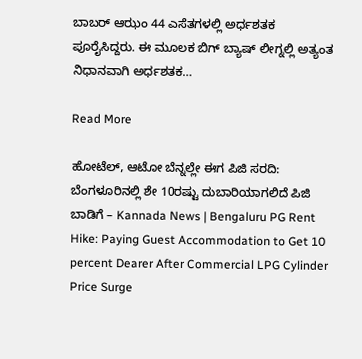ಬಾಬರ್ ಆಝಂ 44 ಎಸೆತಗಳಲ್ಲಿ ಅರ್ಧಶತಕ ಪೂರೈಸಿದ್ದರು. ಈ ಮೂಲಕ ಬಿಗ್ ಬ್ಯಾಷ್ ಲೀಗ್ನಲ್ಲಿ ಅತ್ಯಂತ ನಿಧಾನವಾಗಿ ಅರ್ಧಶತಕ…

Read More

ಹೋಟೆಲ್, ಆಟೋ ಬೆನ್ನಲ್ಲೇ ಈಗ ಪಿಜಿ ಸರದಿ: ಬೆಂಗಳೂರಿನಲ್ಲಿ ಶೇ 10ರಷ್ಟು ದುಬಾರಿಯಾಗಲಿದೆ ಪಿಜಿ ಬಾಡಿಗೆ – Kannada News | Bengaluru PG Rent Hike: Paying Guest Accommodation to Get 10 percent Dearer After Commercial LPG Cylinder Price Surge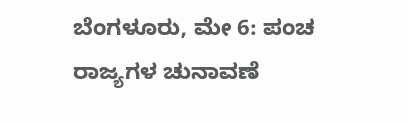ಬೆಂಗಳೂರು, ಮೇ 6: ಪಂಚ ರಾಜ್ಯಗಳ ಚುನಾವಣೆ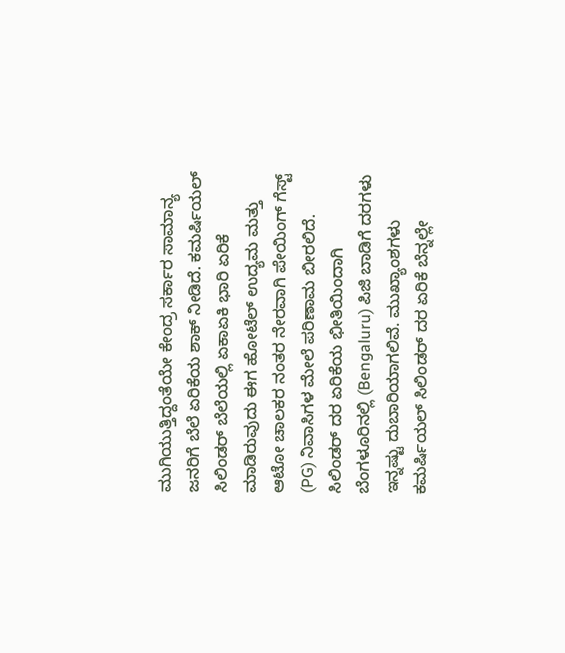ಮುಗಿಯುತ್ತಿದ್ದಂತೆಯೇ ಕೇಂದ್ರ ಸರ್ಕಾರ ಸಾಮಾನ್ಯ ಜನರಿಗೆ ಬೆಲೆ ಏರಿಕೆಯ ಶಾಕ್ ನೀಡಿದೆ. ಕಮರ್ಷಿಯಲ್ ಸಿಲಿಂಡರ್ ಬೆಲೆಯಲ್ಲಿ ಏಕಾಏಕಿ ಭಾರಿ ಏರಿಕೆ ಮಾಡಿರುವುದು ಈಗ ಹೋಟೆಲ್ ಉದ್ಯಮ ಮತ್ತು ಆಟೋ ಚಾಲಕರ ನಂತರ ನೇರವಾಗಿ ಪೇಯಿಂಗ್ ಗೆಸ್ಟ್ (PG) ನಿವಾಸಿಗಳ ಮೇಲೆ ಪರಿಣಾಮ ಬೀರಲಿದೆ. ಸಿಲಿಂಡರ್ ದರ ಏರಿಕೆಯ ಭೀತಿಯಿಂದಾಗಿ ಬೆಂಗಳೂರಿನಲ್ಲಿ (Bengaluru) ಪಿಜಿ ಬಾಡಿಗೆ ದರಗಳು ಇನ್ನಷ್ಟು ದುಬಾರಿಯಾಗಲಿವೆ. ಮುಖ್ಯಾಂಶಗಳು ಕಮರ್ಷಿಯಲ್ ಸಿಲಿಂಡರ್ ದರ ಏರಿಕೆ ಬೆನ್ನಲ್ಲೇ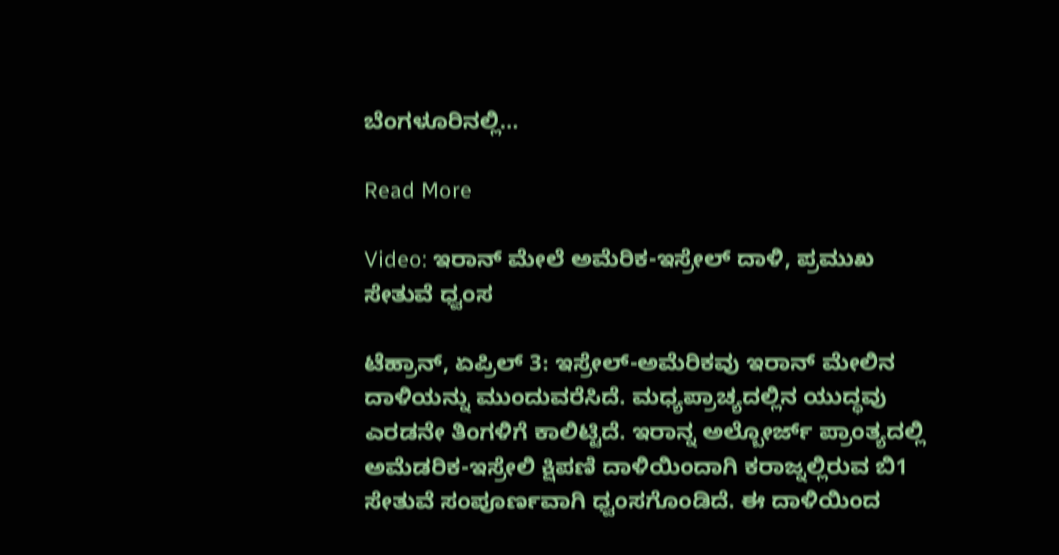ಬೆಂಗಳೂರಿನಲ್ಲಿ…

Read More

Video: ಇರಾನ್ ಮೇಲೆ ಅಮೆರಿಕ-ಇಸ್ರೇಲ್ ದಾಳಿ, ಪ್ರಮುಖ ಸೇತುವೆ ಧ್ವಂಸ

ಟೆಹ್ರಾನ್, ಏಪ್ರಿಲ್ 3: ಇಸ್ರೇಲ್-ಅಮೆರಿಕವು ಇರಾನ್ ಮೇಲಿನ ದಾಳಿಯನ್ನು ಮುಂದುವರೆಸಿದೆ. ಮಧ್ಯಪ್ರಾಚ್ಯದಲ್ಲಿನ ಯುದ್ಧವು ಎರಡನೇ ತಿಂಗಳಿಗೆ ಕಾಲಿಟ್ಟಿದೆ. ಇರಾನ್ನ ಅಲ್ಬೋರ್ಜ್ ಪ್ರಾಂತ್ಯದಲ್ಲಿ ಅಮೆಡರಿಕ-ಇಸ್ರೇಲಿ ಕ್ಷಿಪಣಿ ದಾಳಿಯಿಂದಾಗಿ ಕರಾಜ್ನಲ್ಲಿರುವ ಬಿ1 ಸೇತುವೆ ಸಂಪೂರ್ಣವಾಗಿ ಧ್ವಂಸಗೊಂಡಿದೆ. ಈ ದಾಳಿಯಿಂದ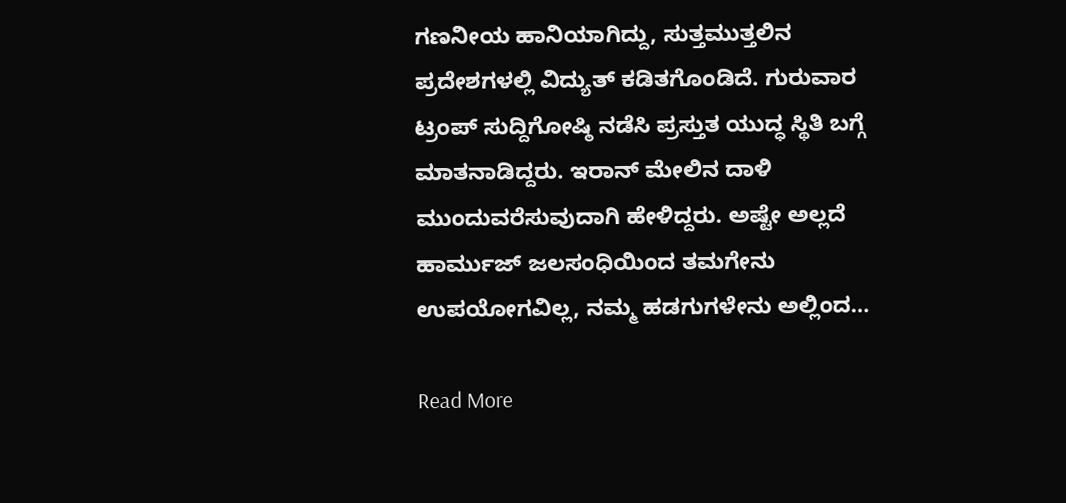ಗಣನೀಯ ಹಾನಿಯಾಗಿದ್ದು, ಸುತ್ತಮುತ್ತಲಿನ ಪ್ರದೇಶಗಳಲ್ಲಿ ವಿದ್ಯುತ್ ಕಡಿತಗೊಂಡಿದೆ. ಗುರುವಾರ ಟ್ರಂಪ್ ಸುದ್ದಿಗೋಷ್ಠಿ ನಡೆಸಿ ಪ್ರಸ್ತುತ ಯುದ್ಧ ಸ್ಥಿತಿ ಬಗ್ಗೆ ಮಾತನಾಡಿದ್ದರು. ಇರಾನ್ ಮೇಲಿನ ದಾಳಿ ಮುಂದುವರೆಸುವುದಾಗಿ ಹೇಳಿದ್ದರು. ಅಷ್ಟೇ ಅಲ್ಲದೆ ಹಾರ್ಮುಜ್ ಜಲಸಂಧಿಯಿಂದ ತಮಗೇನು ಉಪಯೋಗವಿಲ್ಲ, ನಮ್ಮ ಹಡಗುಗಳೇನು ಅಲ್ಲಿಂದ…

Read More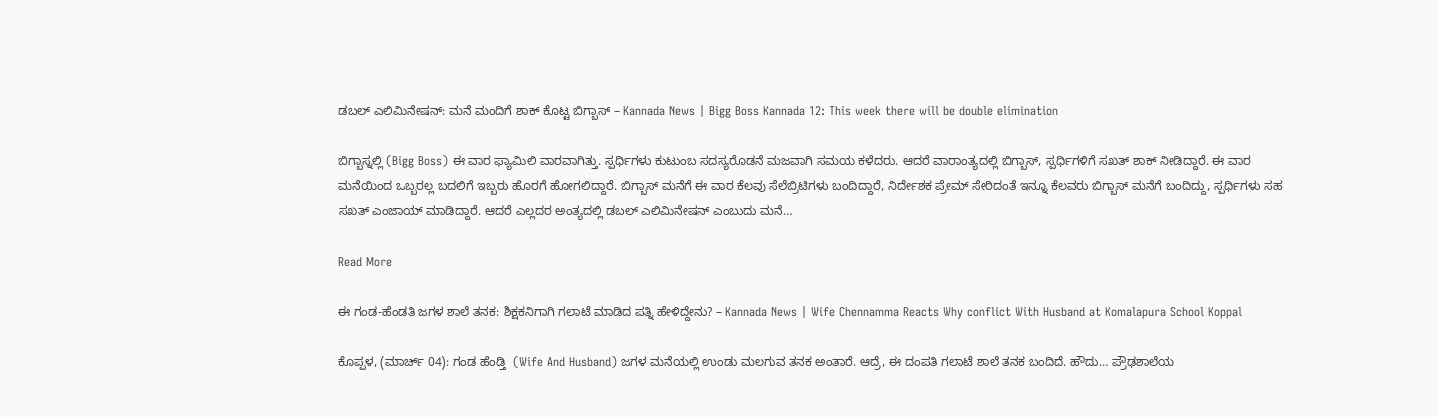ಡಬಲ್ ಎಲಿಮಿನೇಷನ್: ಮನೆ ಮಂದಿಗೆ ಶಾಕ್ ಕೊಟ್ಟ ಬಿಗ್ಬಾಸ್ – Kannada News | Bigg Boss Kannada 12: This week there will be double elimination

ಬಿಗ್ಬಾಸ್ನಲ್ಲಿ (Bigg Boss) ಈ ವಾರ ಫ್ಯಾಮಿಲಿ ವಾರವಾಗಿತ್ತು. ಸ್ಪರ್ಧಿಗಳು ಕುಟುಂಬ ಸದಸ್ಯರೊಡನೆ ಮಜವಾಗಿ ಸಮಯ ಕಳೆದರು. ಆದರೆ ವಾರಾಂತ್ಯದಲ್ಲಿ ಬಿಗ್ಬಾಸ್, ಸ್ಪರ್ಧಿಗಳಿಗೆ ಸಖತ್ ಶಾಕ್ ನೀಡಿದ್ದಾರೆ. ಈ ವಾರ ಮನೆಯಿಂದ ಒಬ್ಬರಲ್ಲ ಬದಲಿಗೆ ಇಬ್ಬರು ಹೊರಗೆ ಹೋಗಲಿದ್ದಾರೆ. ಬಿಗ್ಬಾಸ್ ಮನೆಗೆ ಈ ವಾರ ಕೆಲವು ಸೆಲೆಬ್ರಿಟಿಗಳು ಬಂದಿದ್ದಾರೆ, ನಿರ್ದೇಶಕ ಪ್ರೇಮ್ ಸೇರಿದಂತೆ ಇನ್ನೂ ಕೆಲವರು ಬಿಗ್ಬಾಸ್ ಮನೆಗೆ ಬಂದಿದ್ದು, ಸ್ಪರ್ಧಿಗಳು ಸಹ ಸಖತ್ ಎಂಜಾಯ್ ಮಾಡಿದ್ದಾರೆ. ಆದರೆ ಎಲ್ಲದರ ಅಂತ್ಯದಲ್ಲಿ ಡಬಲ್ ಎಲಿಮಿನೇಷನ್ ಎಂಬುದು ಮನೆ…

Read More

ಈ ಗಂಡ-ಹೆಂಡತಿ ಜಗಳ ಶಾಲೆ ತನಕ: ಶಿಕ್ಷಕನಿಗಾಗಿ ಗಲಾಟೆ ಮಾಡಿದ ಪತ್ನಿ ಹೇಳಿದ್ದೇನು? – Kannada News | Wife Chennamma Reacts Why conflict With Husband at Komalapura School Koppal

ಕೊಪ್ಪಳ, (ಮಾರ್ಚ್ 04): ಗಂಡ ಹೆಂಡ್ತಿ  (Wife And Husband) ಜಗಳ ಮನೆಯಲ್ಲಿ ಉಂಡು ಮಲಗುವ ತನಕ ಅಂತಾರೆ. ಆದ್ರೆ, ಈ ದಂಪತಿ ಗಲಾಟೆ ಶಾಲೆ ತನಕ ಬಂದಿದೆ. ಹೌದು… ಪ್ರೌಢಶಾಲೆಯ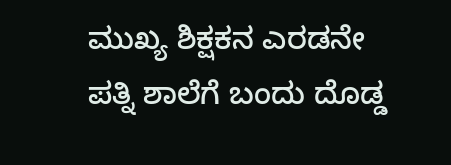ಮುಖ್ಯ ಶಿಕ್ಷಕನ ಎರಡನೇ ಪತ್ನಿ ಶಾಲೆಗೆ ಬಂದು ದೊಡ್ಡ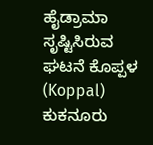ಹೈಡ್ರಾಮಾ ಸೃಷ್ಟಿಸಿರುವ ಘಟನೆ ಕೊಪ್ಪಳ (Koppal) ಕುಕನೂರು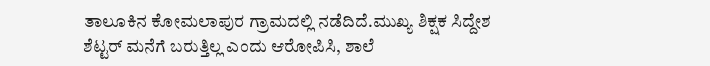ತಾಲೂಕಿನ ಕೋಮಲಾಪುರ ಗ್ರಾಮದಲ್ಲಿ ನಡೆದಿದೆ.ಮುಖ್ಯ ಶಿಕ್ಷಕ ಸಿದ್ದೇಶ ಶೆಟ್ಟರ್ ಮನೆಗೆ ಬರುತ್ತಿಲ್ಲ ಎಂದು ಆರೋಪಿಸಿ, ಶಾಲೆ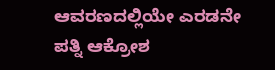ಆವರಣದಲ್ಲಿಯೇ ಎರಡನೇ ಪತ್ನಿ ಆಕ್ರೋಶ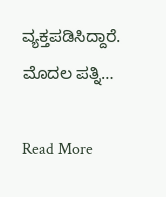ವ್ಯಕ್ತಪಡಿಸಿದ್ದಾರೆ. ಮೊದಲ ಪತ್ನಿ…

Read More